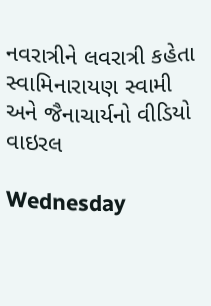નવરાત્રીને લવરાત્રી કહેતા સ્વામિનારાયણ સ્વામી અને જૈનાચાર્યનો વીડિયો વાઇરલ

Wednesday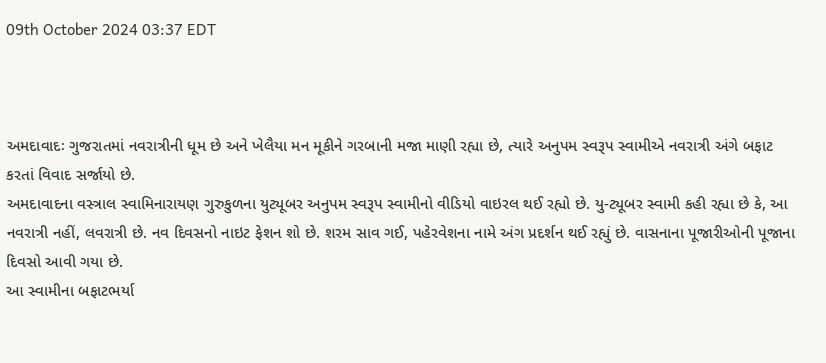09th October 2024 03:37 EDT



અમદાવાદઃ ગુજરાતમાં નવરાત્રીની ધૂમ છે અને ખેલૈયા મન મૂકીને ગરબાની મજા માણી રહ્યા છે, ત્યારે અનુપમ સ્વરૂપ સ્વામીએ નવરાત્રી અંગે બફાટ કરતાં વિવાદ સર્જાયો છે.
અમદાવાદના વસ્ત્રાલ સ્વામિનારાયણ ગુરુકુળના યુટ્યૂબર અનુપમ સ્વરૂપ સ્વામીનો વીડિયો વાઇરલ થઈ રહ્યો છે. યુ-ટ્યૂબર સ્વામી કહી રહ્યા છે કે, આ નવરાત્રી નહીં, લવરાત્રી છે. નવ દિવસનો નાઇટ ફેશન શો છે. શરમ સાવ ગઈ, પહેરવેશના નામે અંગ પ્રદર્શન થઈ રહ્યું છે. વાસનાના પૂજારીઓની પૂજાના દિવસો આવી ગયા છે.
આ સ્વામીના બફાટભર્યા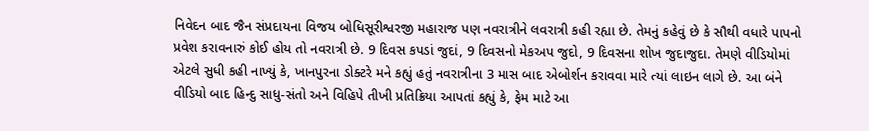નિવેદન બાદ જૈન સંપ્રદાયના વિજય બોધિસૂરીશ્વરજી મહારાજ પણ નવરાત્રીને લવરાત્રી કહી રહ્યા છે. તેમનું કહેવું છે કે સૌથી વધારે પાપનો પ્રવેશ કરાવનારું કોઈ હોય તો નવરાત્રી છે. 9 દિવસ કપડાં જુદાં, 9 દિવસનો મેકઅપ જુદો, 9 દિવસના શોખ જુદાજુદા. તેમણે વીડિયોમાં એટલે સુધી કહી નાખ્યું કે, ખાનપુરના ડોક્ટરે મને કહ્યું હતું નવરાત્રીના 3 માસ બાદ એબોર્શન કરાવવા મારે ત્યાં લાઇન લાગે છે. આ બંને વીડિયો બાદ હિન્દુ સાધુ-સંતો અને વિહિપે તીખી પ્રતિક્રિયા આપતાં કહ્યું કે, ફેમ માટે આ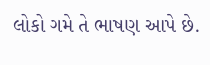લોકો ગમે તે ભાષણ આપે છે.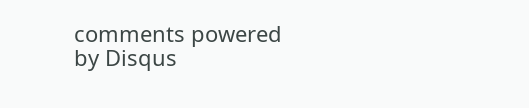comments powered by Disqus